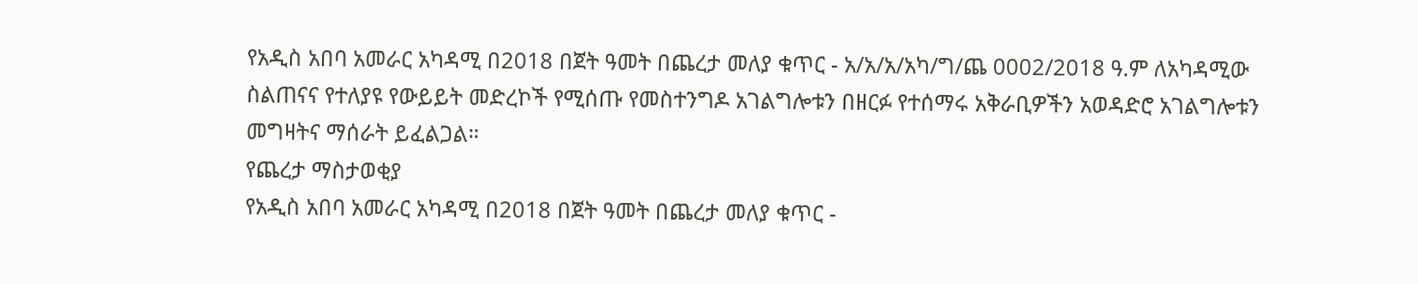የአዲስ አበባ አመራር አካዳሚ በ2018 በጀት ዓመት በጨረታ መለያ ቁጥር - አ/አ/አ/አካ/ግ/ጨ 0002/2018 ዓ.ም ለአካዳሚው ስልጠናና የተለያዩ የውይይት መድረኮች የሚሰጡ የመስተንግዶ አገልግሎቱን በዘርፉ የተሰማሩ አቅራቢዎችን አወዳድሮ አገልግሎቱን መግዛትና ማሰራት ይፈልጋል።
የጨረታ ማስታወቂያ
የአዲስ አበባ አመራር አካዳሚ በ2018 በጀት ዓመት በጨረታ መለያ ቁጥር -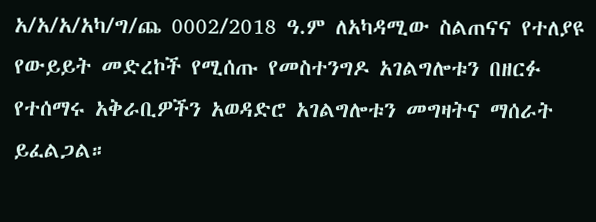አ/አ/አ/አካ/ግ/ጨ 0002/2018 ዓ.ም ለአካዳሚው ስልጠናና የተለያዩ የውይይት መድረኮች የሚሰጡ የመስተንግዶ አገልግሎቱን በዘርፉ የተሰማሩ አቅራቢዎችን አወዳድሮ አገልግሎቱን መግዛትና ማሰራት ይፈልጋል።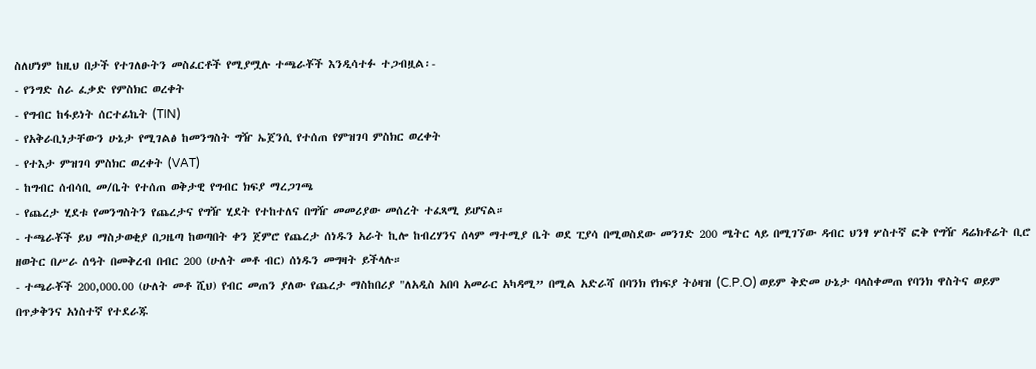ስለሆነም ከዚህ በታች የተገለፁትን መስፈርቶች የሚያሟሉ ተጫራቾች እንዲሳተፉ ተጋብዟል፡-
- የንግድ ስራ ፈቃድ የምስክር ወረቀት
- የግብር ከፋይነት ሰርተፊኬት (TIN)
- የአቅራቢነታቸውን ሁኔታ የሚገልፅ ከመንግስት ግዥ ኤጀንሲ የተሰጠ የምዝገባ ምስክር ወረቀት
- የተእታ ምዝገባ ምስክር ወረቀት (VAT)
- ከግብር ሰብሳቢ መ/ቤት የተሰጠ ወቅታዊ የግብር ክፍያ ማረጋገጫ
- የጨረታ ሂደቱ የመንግስትን የጨረታና የግዥ ሂደት የተከተለና በግዥ መመሪያው መሰረት ተፈጻሚ ይሆናል።
- ተጫራቾች ይህ ማስታወቂያ በጋዜጣ ከወጣበት ቀን ጀምሮ የጨረታ ሰነዱን አራት ኪሎ ከብረሃንና ሰላም ማተሚያ ቤት ወደ ፒያሳ በሚወስደው መንገድ 200 ሜትር ላይ በሚገኘው ዳብር ህንፃ ሦስተኛ ፎቅ የግዥ ዳሬክቶሬት ቢሮ ዘወትር በሥራ ሰዓት በመቅረብ በብር 200 (ሁለት መቶ ብር) ሰነዱን መግዛት ይችላሉ።
- ተጫራቾች 200,000.00 (ሁለት መቶ ሺህ) የብር መጠን ያለው የጨረታ ማስከበሪያ "ለአዲስ አበባ አመራር አካዳሚ” በሚል አድራሻ በባንክ የክፍያ ትዕዛዝ (C.P.O) ወይም ቅድመ ሁኔታ ባላስቀመጠ የባንክ ዋስትና ወይም በጥቃቅንና አነስተኛ የተደራጁ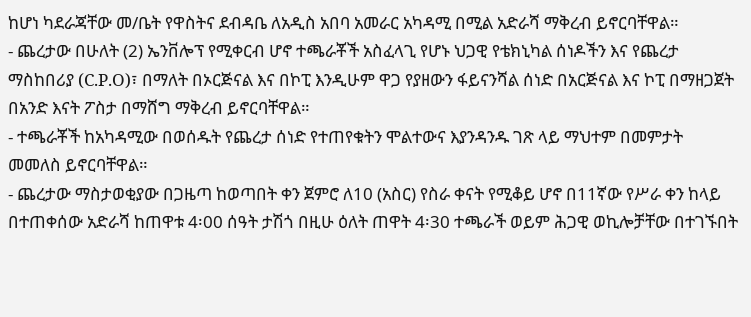ከሆነ ካደራጃቸው መ/ቤት የዋስትና ደብዳቤ ለአዲስ አበባ አመራር አካዳሚ በሚል አድራሻ ማቅረብ ይኖርባቸዋል።
- ጨረታው በሁለት (2) ኤንቨሎፕ የሚቀርብ ሆኖ ተጫራቾች አስፈላጊ የሆኑ ህጋዊ የቴክኒካል ሰነዶችን እና የጨረታ ማስከበሪያ (C.P.O)፣ በማለት በኦርጅናል እና በኮፒ እንዲሁም ዋጋ የያዘውን ፋይናንሻል ሰነድ በአርጅናል እና ኮፒ በማዘጋጀት በአንድ እናት ፖስታ በማሸግ ማቅረብ ይኖርባቸዋል።
- ተጫራቾች ከአካዳሚው በወሰዱት የጨረታ ሰነድ የተጠየቁትን ሞልተውና እያንዳንዱ ገጽ ላይ ማህተም በመምታት መመለስ ይኖርባቸዋል።
- ጨረታው ማስታወቂያው በጋዜጣ ከወጣበት ቀን ጀምሮ ለ10 (አስር) የስራ ቀናት የሚቆይ ሆኖ በ11ኛው የሥራ ቀን ከላይ በተጠቀሰው አድራሻ ከጠዋቱ 4፡00 ሰዓት ታሽጎ በዚሁ ዕለት ጠዋት 4፡30 ተጫራች ወይም ሕጋዊ ወኪሎቻቸው በተገኙበት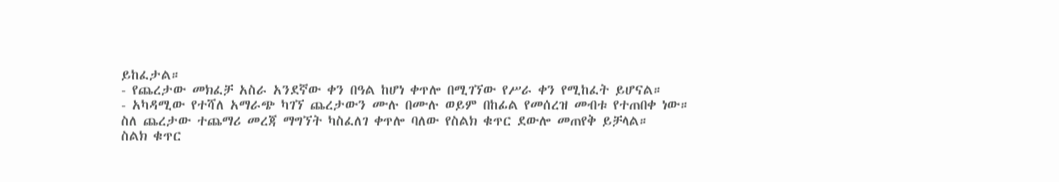ይከፈታል።
- የጨረታው መክፈቻ አስራ አንደኛው ቀን በዓል ከሆነ ቀጥሎ በሚገኘው የሥራ ቀን የሚከፈት ይሆናል።
- አካዳሚው የተሻለ አማራጭ ካገኘ ጨረታውን ሙሉ በሙሉ ወይም በከፊል የመሰረዝ መብቱ የተጠበቀ ነው።
ስለ ጨረታው ተጨማሪ መረጃ ማግኘት ካስፈለገ ቀጥሎ ባለው የስልክ ቁጥር ደውሎ መጠየቅ ይቻላል።
ስልክ ቁጥር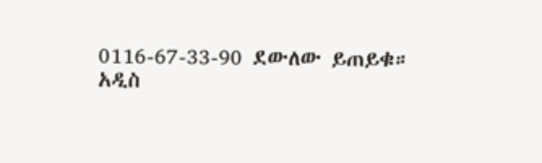0116-67-33-90 ደውለው ይጠይቁ።
አዲስ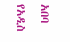አበባ
የአዲስ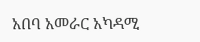አበባ አመራር አካዳሚ